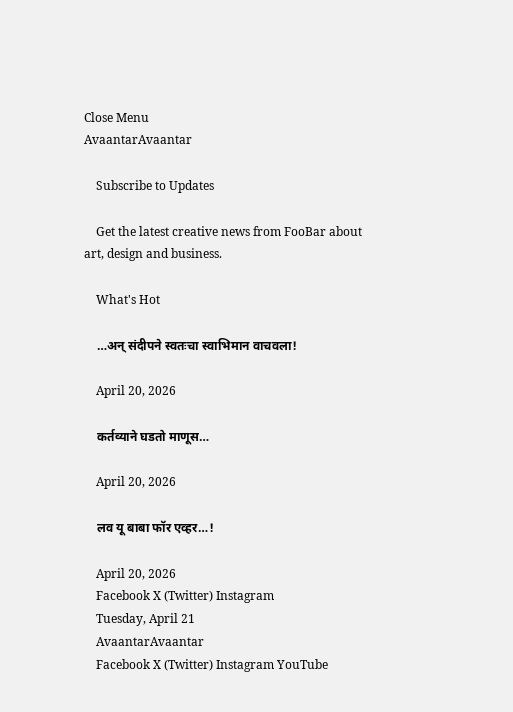Close Menu
AvaantarAvaantar

    Subscribe to Updates

    Get the latest creative news from FooBar about art, design and business.

    What's Hot

    …अन् संदीपने स्वतःचा स्वाभिमान वाचवला!

    April 20, 2026

    कर्तव्याने घडतो माणूस…

    April 20, 2026

    लव यू बाबा फॉर एव्हर…!

    April 20, 2026
    Facebook X (Twitter) Instagram
    Tuesday, April 21
    AvaantarAvaantar
    Facebook X (Twitter) Instagram YouTube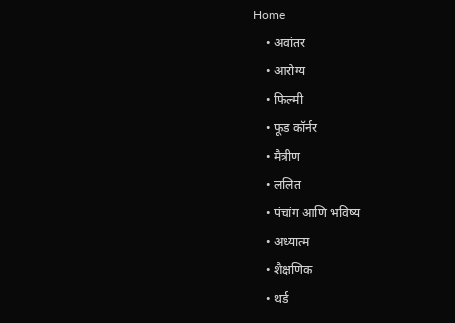Home
    • अवांतर
    • आरोग्य
    • फिल्मी
    • फूड कॉर्नर
    • मैत्रीण
    • ललित
    • पंचांग आणि भविष्य
    • अध्यात्म
    • शैक्षणिक
    • थर्ड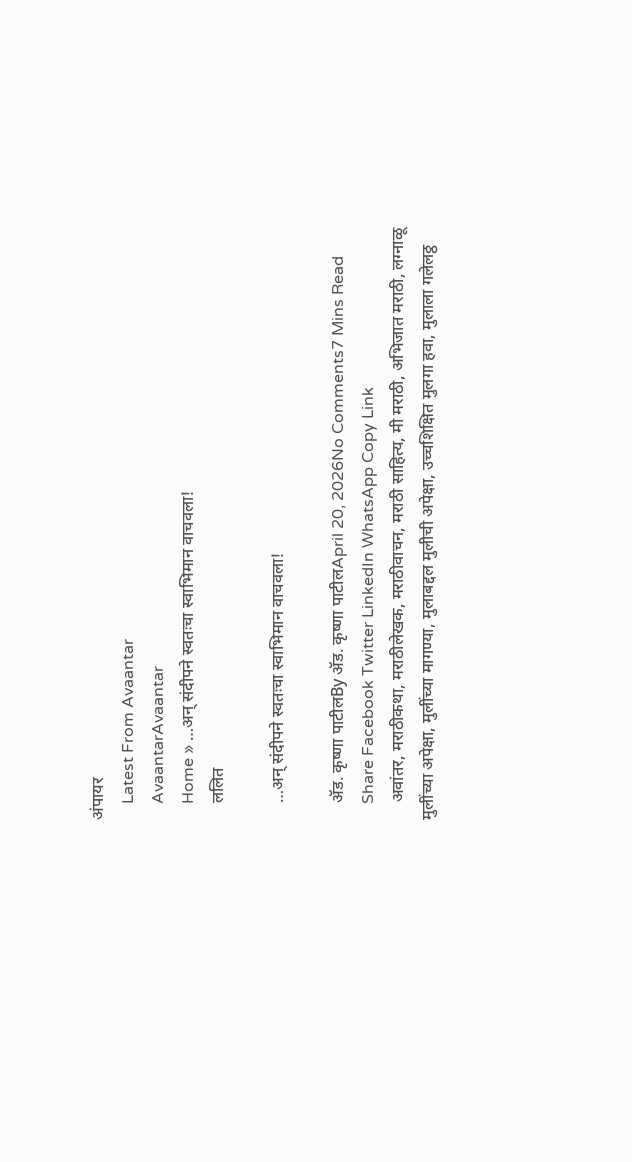अंपायर
    Latest From Avaantar
    AvaantarAvaantar
    Home » …अन् संदीपने स्वतःचा स्वाभिमान वाचवला!
    ललित

    …अन् संदीपने स्वतःचा स्वाभिमान वाचवला!

    ॲड. कृष्णा पाटीलBy ॲड. कृष्णा पाटीलApril 20, 2026No Comments7 Mins Read
    Share Facebook Twitter LinkedIn WhatsApp Copy Link
    अवांतर, मराठीकथा, मराठीलेखक, मराठीवाचन, मराठी साहित्य, मी मराठी, अभिजात मराठी, लग्नाळू मुलींच्या अपेक्षा, मुलींच्या मागण्या, मुलाबद्दल मुलीची अपेक्षा, उच्चशिक्षित मुलगा हवा, मुलाला गलेलठ्ठ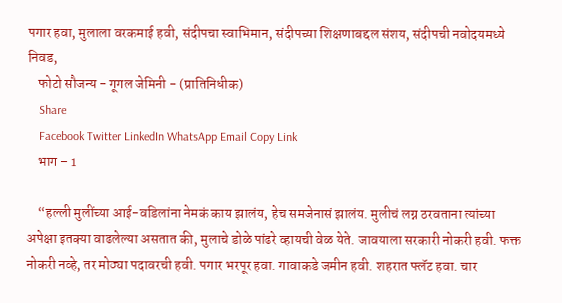पगार हवा, मुलाला वरकमाई हवी, संदीपचा स्वाभिमान, संदीपच्या शिक्षणाबद्दल संशय, संदीपची नवोदयमध्ये निवड,
    फोटो सौजन्य - गूगल जेमिनी - (प्रातिनिधीक)
    Share
    Facebook Twitter LinkedIn WhatsApp Email Copy Link
    भाग – 1

    “हल्ली मुलींच्या आई-वडिलांना नेमकं काय झालंय, हेच समजेनासं झालंय. मुलीचं लग्न ठरवताना त्यांच्या अपेक्षा इतक्या वाढलेल्या असतात की, मुलाचे डोळे पांढरे व्हायची वेळ येते. जावयाला सरकारी नोकरी हवी. फक्त नोकरी नव्हे, तर मोठ्या पदावरची हवी. पगार भरपूर हवा. गावाकडे जमीन हवी. शहरात फ्लॅट हवा. चार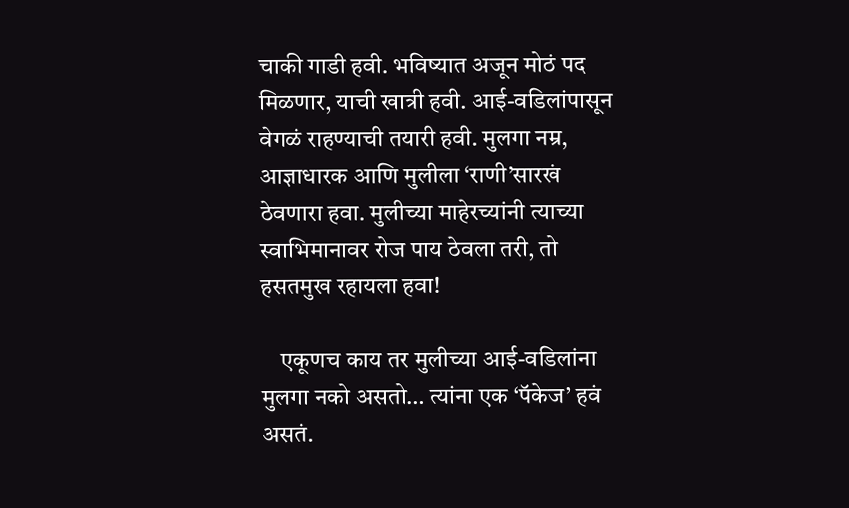चाकी गाडी हवी. भविष्यात अजून मोठं पद मिळणार, याची खात्री हवी. आई-वडिलांपासून वेगळं राहण्याची तयारी हवी. मुलगा नम्र, आज्ञाधारक आणि मुलीला ‘राणी’सारखं ठेवणारा हवा. मुलीच्या माहेरच्यांनी त्याच्या स्वाभिमानावर रोज पाय ठेवला तरी, तो हसतमुख रहायला हवा!

    एकूणच काय तर मुलीच्या आई-वडिलांना मुलगा नको असतो… त्यांना एक ‘पॅकेज’ हवं असतं.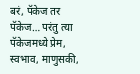बरं, पॅकेज तर पॅकेज… परंतु त्या पॅकेजमध्ये प्रेम, स्वभाव, माणुसकी,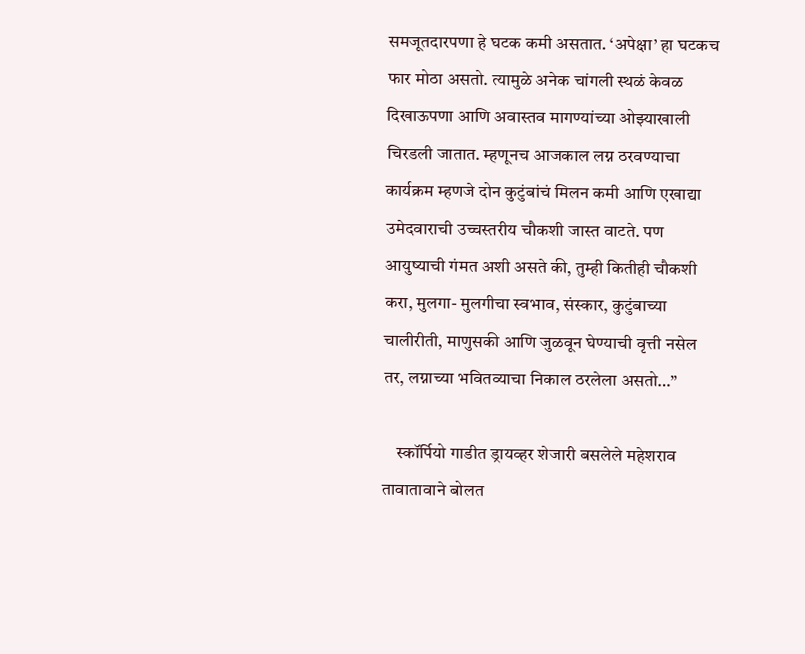समजूतदारपणा हे घटक कमी असतात. ‘अपेक्षा’ हा घटकच फार मोठा असतो. त्यामुळे अनेक चांगली स्थळं केवळ दिखाऊपणा आणि अवास्तव मागण्यांच्या ओझ्याखाली चिरडली जातात. म्हणूनच आजकाल लग्न ठरवण्याचा कार्यक्रम म्हणजे दोन कुटुंबांचं मिलन कमी आणि एखाद्या उमेदवाराची उच्चस्तरीय चौकशी जास्त वाटते. पण आयुष्याची गंमत अशी असते की, तुम्ही कितीही चौकशी करा, मुलगा- मुलगीचा स्वभाव, संस्कार, कुटुंबाच्या चालीरीती, माणुसकी आणि जुळवून घेण्याची वृत्ती नसेल तर, लग्नाच्या भवितव्याचा निकाल ठरलेला असतो…”

    स्कॉर्पियो गाडीत ड्रायव्हर शेजारी बसलेले महेशराव तावातावाने बोलत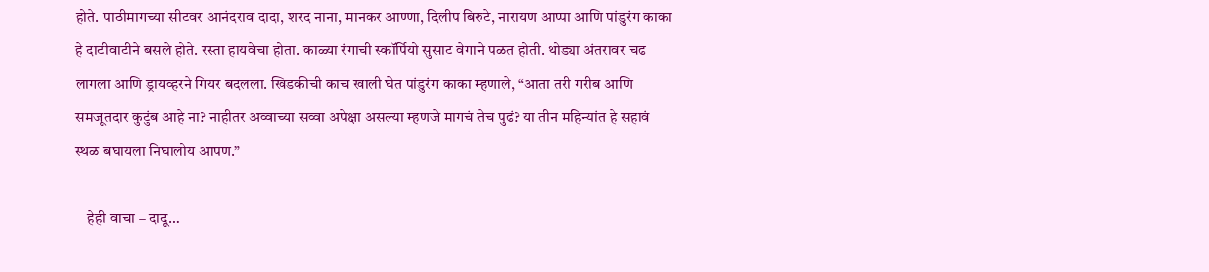होते. पाठीमागच्या सीटवर आनंदराव दादा, शरद नाना, मानकर आण्णा, दिलीप बिरुटे, नारायण आप्पा आणि पांडुरंग काका हे दाटीवाटीने बसले होते. रस्ता हायवेचा होता. काळ्या रंगाची स्कॉर्पियो सुसाट वेगाने पळत होती. थोड्या अंतरावर चढ लागला आणि ड्रायव्हरने गियर बदलला. खिडकीची काच खाली घेत पांडुरंग काका म्हणाले, “आता तरी गरीब आणि समजूतदार कुटुंब आहे ना? नाहीतर अव्वाच्या सव्वा अपेक्षा असल्या म्हणजे मागचं तेच पुढं? या तीन महिन्यांत हे सहावं स्थळ बघायला निघालोय आपण.”

    हेही वाचा – दादू…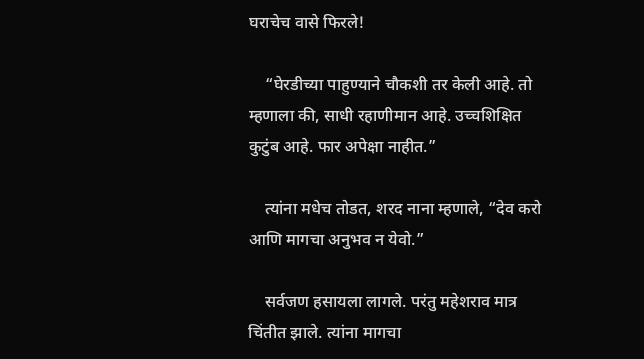घराचेच वासे फिरले!

    “घेरडीच्या पाहुण्याने चौकशी तर केली आहे. तो म्हणाला की, साधी रहाणीमान आहे. उच्चशिक्षित कुटुंब आहे. फार अपेक्षा नाहीत.”

    त्यांना मधेच तोडत, शरद नाना म्हणाले, “देव करो आणि मागचा अनुभव न येवो.”

    सर्वजण हसायला लागले. परंतु महेशराव मात्र चिंतीत झाले. त्यांना मागचा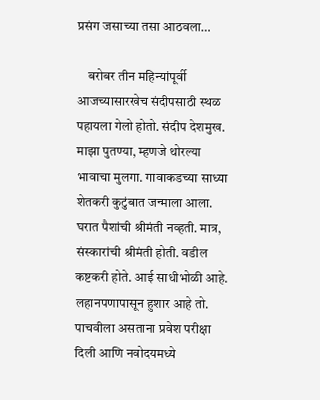प्रसंग जसाच्या तसा आठवला…

    बरोबर तीन महिन्यांपूर्वी आजच्यासारखेच संदीपसाठी स्थळ पहायला गेलो होतो. संदीप देशमुख. माझा पुतण्या, म्हणजे थोरल्या भावाचा मुलगा. गावाकडच्या साध्या शेतकरी कुटुंबात जन्माला आला. घरात पैशांची श्रीमंती नव्हती. मात्र, संस्कारांची श्रीमंती होती. वडील कष्टकरी होते. आई साधीभोळी आहे. लहानपणापासून हुशार आहे तो. पाचवीला असताना प्रवेश परीक्षा दिली आणि नवोदयमध्ये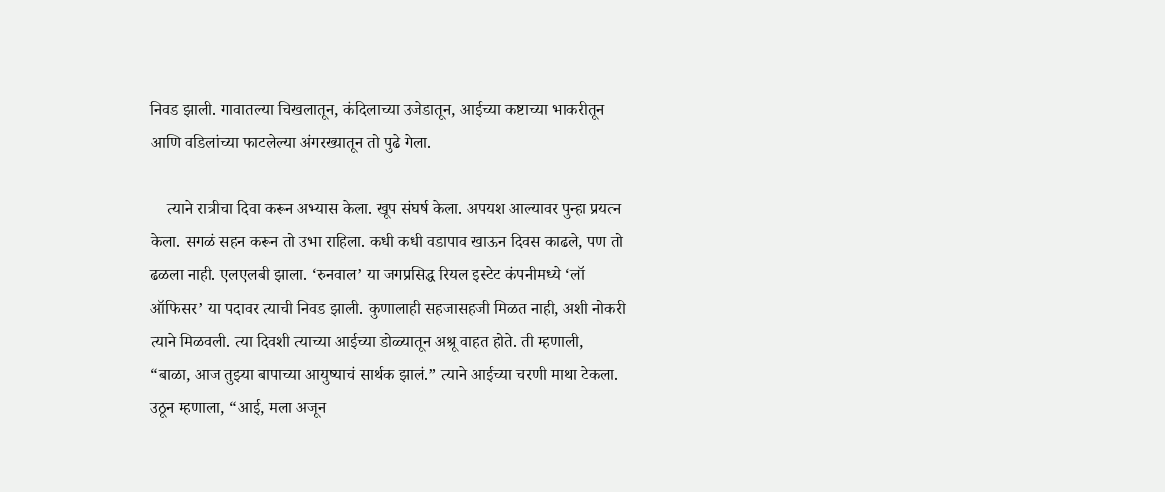निवड झाली. गावातल्या चिखलातून, कंदिलाच्या उजेडातून, आईच्या कष्टाच्या भाकरीतून आणि वडिलांच्या फाटलेल्या अंगरख्यातून तो पुढे गेला.

    त्याने रात्रीचा दिवा करून अभ्यास केला. खूप संघर्ष केला. अपयश आल्यावर पुन्हा प्रयत्न केला. सगळं सहन करून तो उभा राहिला. कधी कधी वडापाव खाऊन दिवस काढले, पण तो ढळला नाही. एलएलबी झाला. ‘रुनवाल’ या जगप्रसिद्ध रियल इस्टेट कंपनीमध्ये ‘लॉ ऑफिसर’ या पदावर त्याची निवड झाली. कुणालाही सहजासहजी मिळत नाही, अशी नोकरी त्याने मिळवली. त्या दिवशी त्याच्या आईच्या डोळ्यातून अश्रू वाहत होते. ती म्हणाली, “बाळा, आज तुझ्या बापाच्या आयुष्याचं सार्थक झालं.” त्याने आईच्या चरणी माथा टेकला. उठून म्हणाला, “आई, मला अजून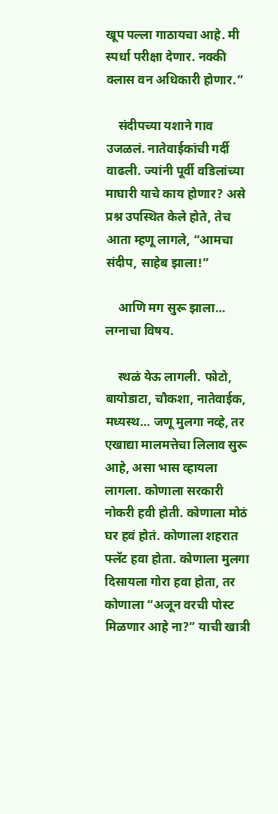खूप पल्ला गाठायचा आहे. मी स्पर्धा परीक्षा देणार. नक्की क्लास वन अधिकारी होणार.”

    संदीपच्या यशाने गाव उजळलं. नातेवाईकांची गर्दी वाढली. ज्यांनी पूर्वी वडिलांच्या माघारी याचे काय होणार? असे प्रश्न उपस्थित केले होते, तेच आता म्हणू लागले, “आमचा संदीप, साहेब झाला!”

    आणि मग सुरू झाला… लग्नाचा विषय.

    स्थळं येऊ लागली. फोटो, बायोडाटा, चौकशा, नातेवाईक, मध्यस्थ… जणू मुलगा नव्हे, तर एखाद्या मालमत्तेचा लिलाव सुरू आहे, असा भास व्हायला लागला. कोणाला सरकारी नोकरी हवी होती. कोणाला मोठं घर हवं होतं. कोणाला शहरात फ्लॅट हवा होता. कोणाला मुलगा दिसायला गोरा हवा होता, तर कोणाला “अजून वरची पोस्ट मिळणार आहे ना?” याची खात्री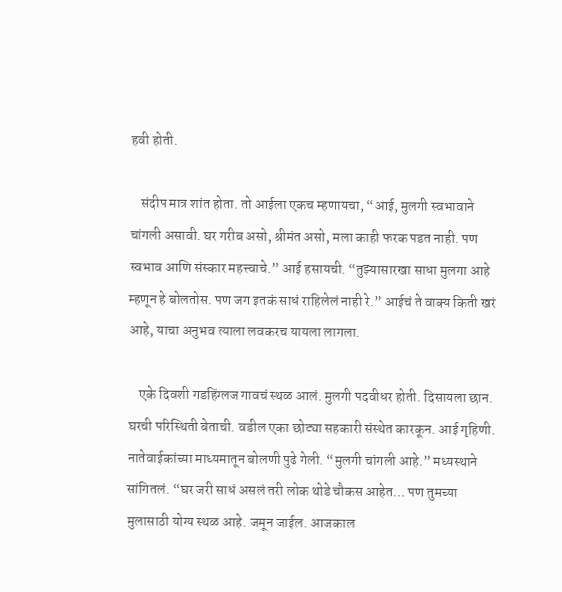हवी होती.

    संदीप मात्र शांत होता. तो आईला एकच म्हणायचा, “आई, मुलगी स्वभावाने चांगली असावी. घर गरीब असो, श्रीमंत असो, मला काही फरक पडत नाही. पण स्वभाव आणि संस्कार महत्त्वाचे.” आई हसायची. “तुझ्यासारखा साधा मुलगा आहे म्हणून हे बोलतोस. पण जग इतकं साधं राहिलेलं नाही रे.” आईचं ते वाक्य किती खरं आहे, याचा अनुभव त्याला लवकरच यायला लागला.

    एके दिवशी गडहिंग्लज गावचं स्थळ आलं. मुलगी पदवीधर होती. दिसायला छान. घरची परिस्थिती बेताची. वडील एका छोट्या सहकारी संस्थेत कारकून. आई गृहिणी. नातेवाईकांच्या माध्यमातून बोलणी पुढे गेली. “मुलगी चांगली आहे.” मध्यस्थाने सांगितलं. “घर जरी साधं असलं तरी लोक थोडे चौकस आहेत… पण तुमच्या मुलासाठी योग्य स्थळ आहे. जमून जाईल. आजकाल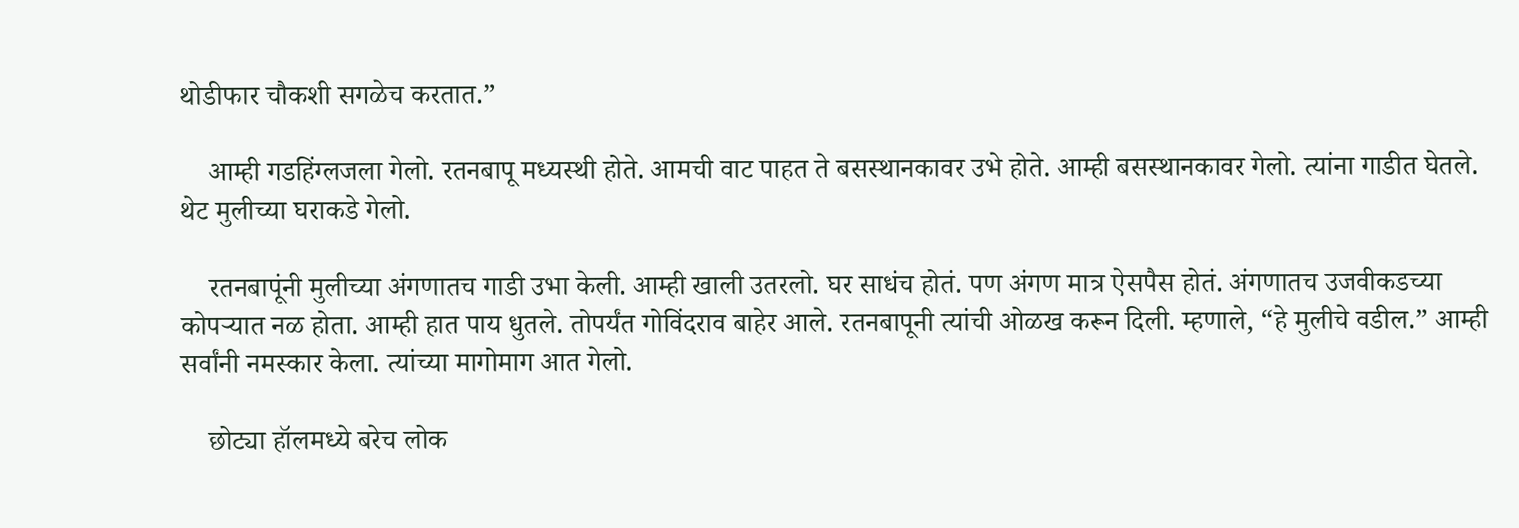थोडीफार चौकशी सगळेच करतात.”

    आम्ही गडहिंग्लजला गेलो. रतनबापू मध्यस्थी होते. आमची वाट पाहत ते बसस्थानकावर उभे होते. आम्ही बसस्थानकावर गेलो. त्यांना गाडीत घेतले. थेट मुलीच्या घराकडे गेलो.

    रतनबापूंनी मुलीच्या अंगणातच गाडी उभा केली. आम्ही खाली उतरलो. घर साधंच होतं. पण अंगण मात्र ऐसपैस होतं. अंगणातच उजवीकडच्या कोपऱ्यात नळ होता. आम्ही हात पाय धुतले. तोपर्यंत गोविंदराव बाहेर आले. रतनबापूनी त्यांची ओळख करून दिली. म्हणाले, “हे मुलीचे वडील.” आम्ही सर्वांनी नमस्कार केला. त्यांच्या मागोमाग आत गेलो.

    छोट्या हॉलमध्ये बरेच लोक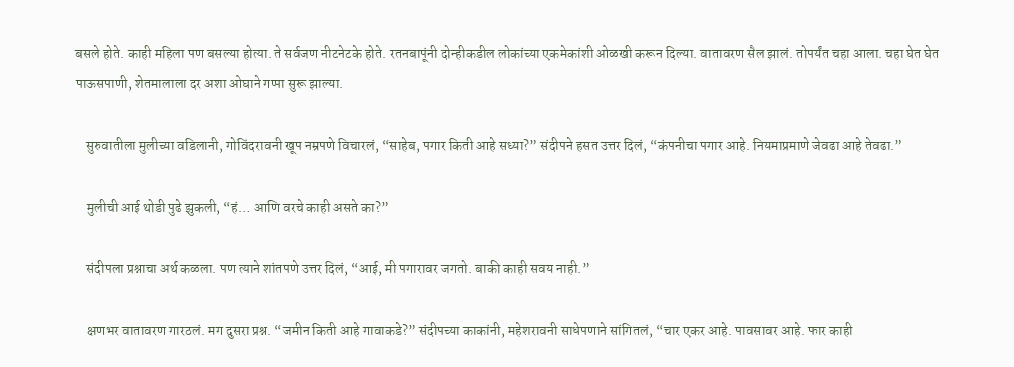बसले होते. काही महिला पण बसल्या होत्या. ते सर्वजण नीटनेटके होते. रतनबापूंनी दोन्हीकडील लोकांच्या एकमेकांशी ओळखी करून दिल्या. वातावरण सैल झालं. तोपर्यंत चहा आला. चहा घेत घेत पाऊसपाणी, शेतमालाला दर अशा ओघाने गप्पा सुरू झाल्या.

    सुरुवातीला मुलीच्या वडिलानी, गोविंदरावनी खूप नम्रपणे विचारलं, “साहेब, पगार किती आहे सध्या?” संदीपने हसत उत्तर दिलं, “कंपनीचा पगार आहे. नियमाप्रमाणे जेवढा आहे तेवढा.”

    मुलीची आई थोडी पुढे झुकली, “हं… आणि वरचे काही असते का?”

    संदीपला प्रश्नाचा अर्थ कळला. पण त्याने शांतपणे उत्तर दिलं, “आई, मी पगारावर जगतो. बाकी काही सवय नाही.”

    क्षणभर वातावरण गारठलं. मग दुसरा प्रश्न. “जमीन किती आहे गावाकडे?” संदीपच्या काकांनी, महेशरावनी साधेपणाने सांगितलं, “चार एकर आहे. पावसावर आहे. फार काही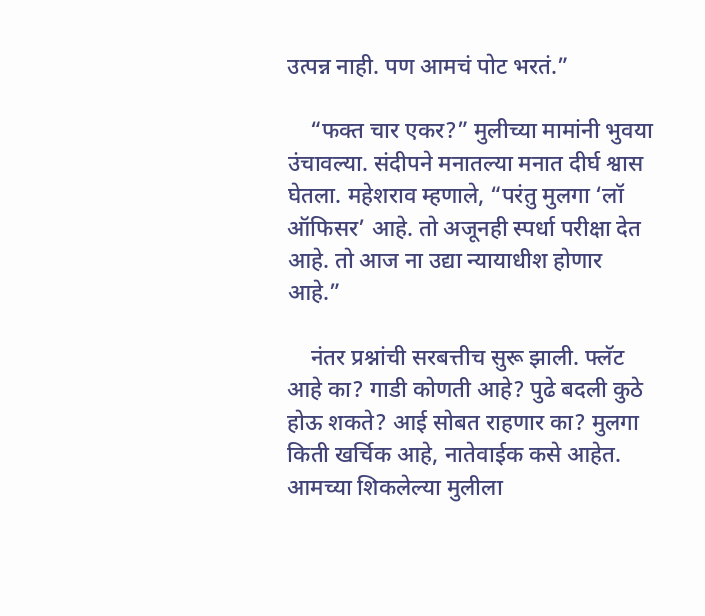उत्पन्न नाही. पण आमचं पोट भरतं.”

    “फक्त चार एकर?” मुलीच्या मामांनी भुवया उंचावल्या. संदीपने मनातल्या मनात दीर्घ श्वास घेतला. महेशराव म्हणाले, “परंतु मुलगा ‘लॉ ऑफिसर’ आहे. तो अजूनही स्पर्धा परीक्षा देत आहे. तो आज ना उद्या न्यायाधीश होणार आहे.”

    नंतर प्रश्नांची सरबत्तीच सुरू झाली. फ्लॅट आहे का? गाडी कोणती आहे? पुढे बदली कुठे होऊ शकते? आई सोबत राहणार का? मुलगा किती खर्चिक आहे, नातेवाईक कसे आहेत. आमच्या शिकलेल्या मुलीला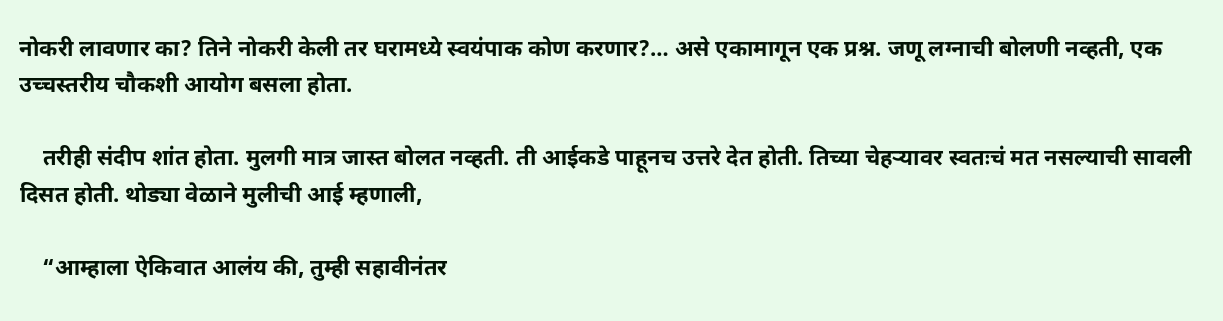नोकरी लावणार का? तिने नोकरी केली तर घरामध्ये स्वयंपाक कोण करणार?… असे एकामागून एक प्रश्न. जणू लग्नाची बोलणी नव्हती, एक उच्चस्तरीय चौकशी आयोग बसला होता.

    तरीही संदीप शांत होता. मुलगी मात्र जास्त बोलत नव्हती. ती आईकडे पाहूनच उत्तरे देत होती. तिच्या चेहऱ्यावर स्वतःचं मत नसल्याची सावली दिसत होती. थोड्या वेळाने मुलीची आई म्हणाली,

    “आम्हाला ऐकिवात आलंय की, तुम्ही सहावीनंतर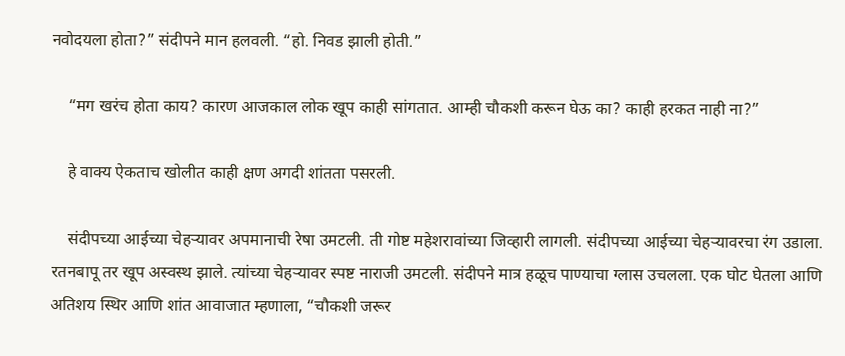नवोदयला होता?” संदीपने मान हलवली. “हो. निवड झाली होती.”

    “मग खरंच होता काय? कारण आजकाल लोक खूप काही सांगतात. आम्ही चौकशी करून घेऊ का? काही हरकत नाही ना?”

    हे वाक्य ऐकताच खोलीत काही क्षण अगदी शांतता पसरली.

    संदीपच्या आईच्या चेहऱ्यावर अपमानाची रेषा उमटली. ती गोष्ट महेशरावांच्या जिव्हारी लागली. संदीपच्या आईच्या चेहऱ्यावरचा रंग उडाला. रतनबापू तर खूप अस्वस्थ झाले. त्यांच्या चेहऱ्यावर स्पष्ट नाराजी उमटली. संदीपने मात्र हळूच पाण्याचा ग्लास उचलला. एक घोट घेतला आणि अतिशय स्थिर आणि शांत आवाजात म्हणाला, “चौकशी जरूर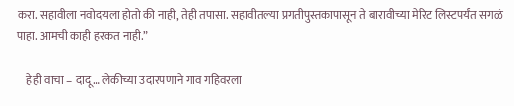करा. सहावीला नवोदयला होतो की नाही, तेही तपासा. सहावीतल्या प्रगतीपुस्तकापासून ते बारावीच्या मेरिट लिस्टपर्यंत सगळं पाहा. आमची काही हरकत नाही.”

    हेही वाचा – दादू… लेकीच्या उदारपणाने गाव गहिवरला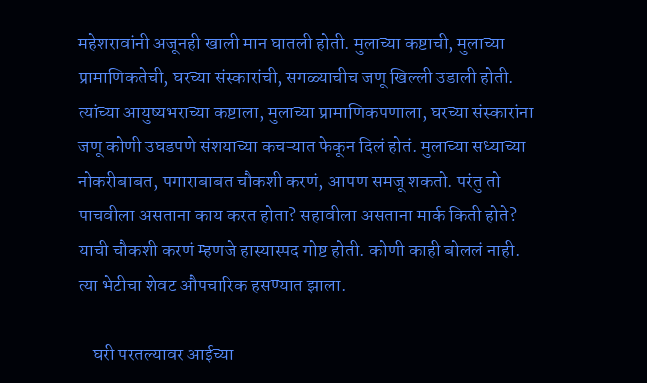महेशरावांनी अजूनही खाली मान घातली होती. मुलाच्या कष्टाची, मुलाच्या प्रामाणिकतेची, घरच्या संस्कारांची, सगळ्याचीच जणू खिल्ली उडाली होती. त्यांच्या आयुष्यभराच्या कष्टाला, मुलाच्या प्रामाणिकपणाला, घरच्या संस्कारांना जणू कोणी उघडपणे संशयाच्या कचऱ्यात फेकून दिलं होतं. मुलाच्या सध्याच्या नोकरीबाबत, पगाराबाबत चौकशी करणं, आपण समजू शकतो. परंतु तो पाचवीला असताना काय करत होता? सहावीला असताना मार्क किती होते? याची चौकशी करणं म्हणजे हास्यास्पद गोष्ट होती. कोणी काही बोललं नाही. त्या भेटीचा शेवट औपचारिक हसण्यात झाला.

    घरी परतल्यावर आईच्या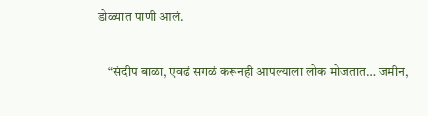डोळ्यात पाणी आलं.

    “संदीप बाळा, एवढं सगळं करूनही आपल्याला लोक मोजतात… जमीन,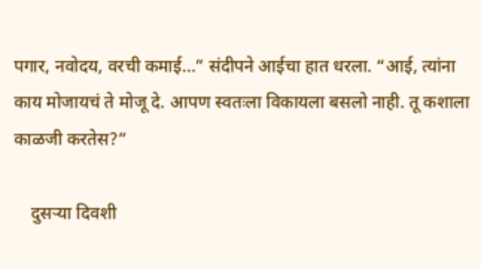पगार, नवोदय, वरची कमाई…” संदीपने आईचा हात धरला. “आई, त्यांना काय मोजायचं ते मोजू दे. आपण स्वतःला विकायला बसलो नाही. तू कशाला काळजी करतेस?”

    दुसऱ्या दिवशी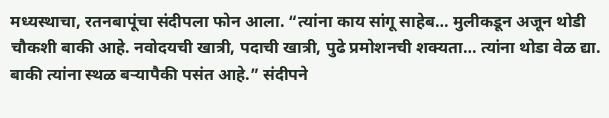मध्यस्थाचा, रतनबापूंचा संदीपला फोन आला. “त्यांना काय सांगू साहेब… मुलीकडून अजून थोडी चौकशी बाकी आहे. नवोदयची खात्री, पदाची खात्री, पुढे प्रमोशनची शक्यता… त्यांना थोडा वेळ द्या. बाकी त्यांना स्थळ बऱ्यापैकी पसंत आहे.” संदीपने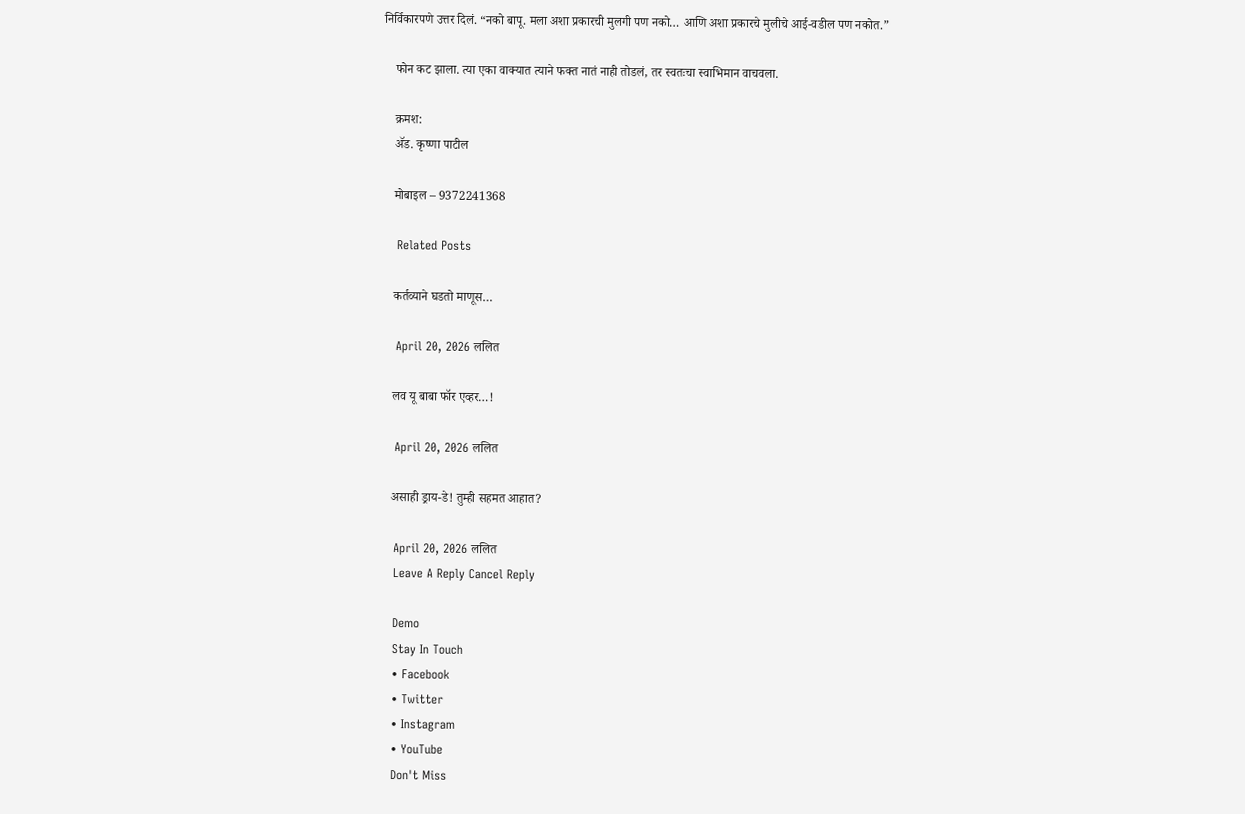निर्विकारपणे उत्तर दिलं. “नको बापू. मला अशा प्रकारची मुलगी पण नको… आणि अशा प्रकारचे मुलीचे आई-वडील पण नकोत.”

    फोन कट झाला. त्या एका वाक्यात त्याने फक्त नातं नाही तोडलं, तर स्वतःचा स्वाभिमान वाचवला.

    क्रमश:
    ॲड. कृष्णा पाटील

    मोबाइल – 9372241368

    Related Posts

    कर्तव्याने घडतो माणूस…

    April 20, 2026 ललित

    लव यू बाबा फॉर एव्हर…!

    April 20, 2026 ललित

    असाही ड्राय-डे! तुम्ही सहमत आहात?

    April 20, 2026 ललित
    Leave A Reply Cancel Reply

    Demo
    Stay In Touch
    • Facebook
    • Twitter
    • Instagram
    • YouTube
    Don't Miss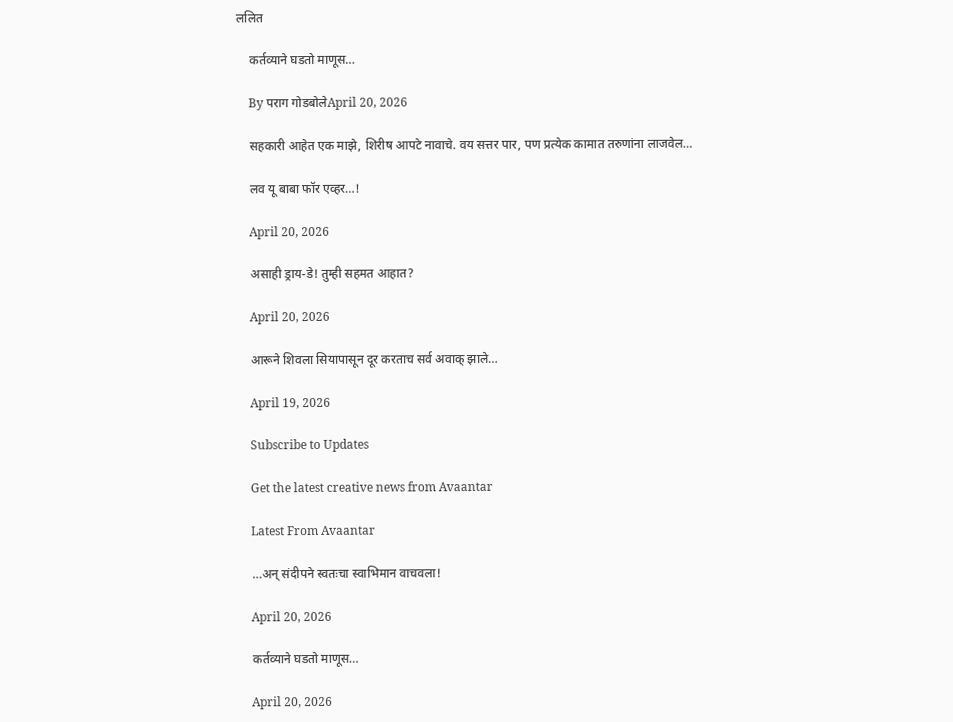ललित

    कर्तव्याने घडतो माणूस…

    By पराग गोडबोलेApril 20, 2026

    सहकारी आहेत एक माझे, शिरीष आपटे नावाचे. वय सत्तर पार, पण प्रत्येक कामात तरुणांना लाजवेल…

    लव यू बाबा फॉर एव्हर…!

    April 20, 2026

    असाही ड्राय-डे! तुम्ही सहमत आहात?

    April 20, 2026

    आरूने शिवला सियापासून दूर करताच सर्व अवाक् झाले…

    April 19, 2026

    Subscribe to Updates

    Get the latest creative news from Avaantar

    Latest From Avaantar

    …अन् संदीपने स्वतःचा स्वाभिमान वाचवला!

    April 20, 2026

    कर्तव्याने घडतो माणूस…

    April 20, 2026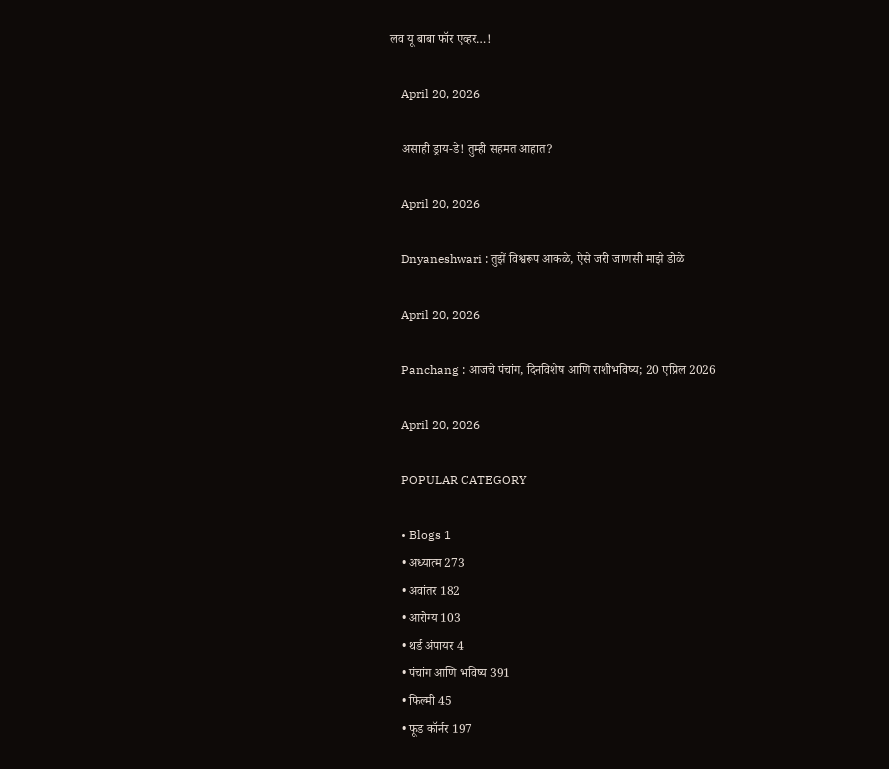लव यू बाबा फॉर एव्हर…!

    April 20, 2026

    असाही ड्राय-डे! तुम्ही सहमत आहात?

    April 20, 2026

    Dnyaneshwari : तुझें विश्वरूप आकळे, ऐसे जरी जाणसी माझे डोळे

    April 20, 2026

    Panchang : आजचे पंचांग, दिनविशेष आणि राशीभविष्य; 20 एप्रिल 2026

    April 20, 2026

    POPULAR CATEGORY

    • Blogs 1
    • अध्यात्म 273
    • अवांतर 182
    • आरोग्य 103
    • थर्ड अंपायर 4
    • पंचांग आणि भविष्य 391
    • फिल्मी 45
    • फूड कॉर्नर 197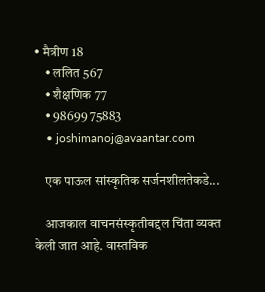• मैत्रीण 18
    • ललित 567
    • शैक्षणिक 77
    • 98699 75883
    • joshimanoj@avaantar.com

    एक पाऊल सांस्कृतिक सर्जनशीलतेकडे...

    आजकाल वाचनसंस्कृतीबद्दल चिंता व्यक्त केली जात आहे. वास्तविक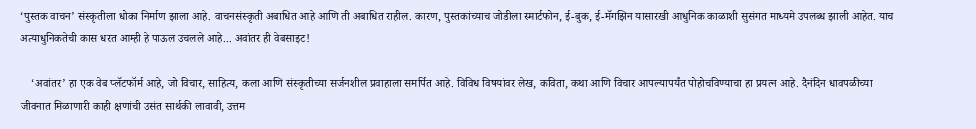‘पुस्तक वाचन’ संस्कृतीला धोका निर्माण झाला आहे. वाचनसंस्कृती अबाधित आहे आणि ती अबाधित राहील. कारण, पुस्तकांच्याच जोडीला स्मार्टफोन, ई-बुक, ई-मॅगझिन यासारखी आधुनिक काळाशी सुसंगत माध्यमे उपलब्ध झाली आहेत. याच अत्याधुनिकतेची कास धरत आम्ही हे पाऊल उचलले आहे... अवांतर ही वेबसाइट!

    ‘अवांतर’ हा एक वेब प्लॅटफॉर्म आहे, जो विचार, साहित्य, कला आणि संस्कृतीच्या सर्जनशील प्रवाहाला समर्पित आहे. विविध विषयांवर लेख, कविता, कथा आणि विचार आपल्यापर्यंत पोहोचविण्याचा हा प्रयत्न आहे. दैनंदिन धावपळीच्या जीवनात मिळाणारी काही क्षणांची उसंत सार्थकी लावावी, उत्तम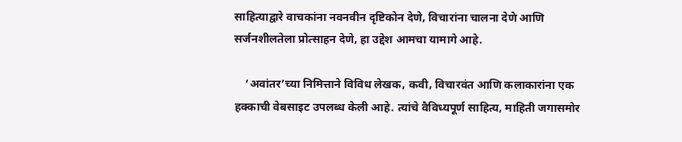साहित्याद्वारे वाचकांना नवनवीन दृष्टिकोन देणे, विचारांना चालना देणे आणि सर्जनशीलतेला प्रोत्साहन देणे, हा उद्देश आमचा यामागे आहे.

    ‘अवांतर’च्या निमित्ताने विविध लेखक, कवी, विचारवंत आणि कलाकारांना एक हक्काची वेबसाइट उपलब्ध केली आहे. त्यांचे वैविध्यपूर्ण साहित्य, माहिती जगासमोर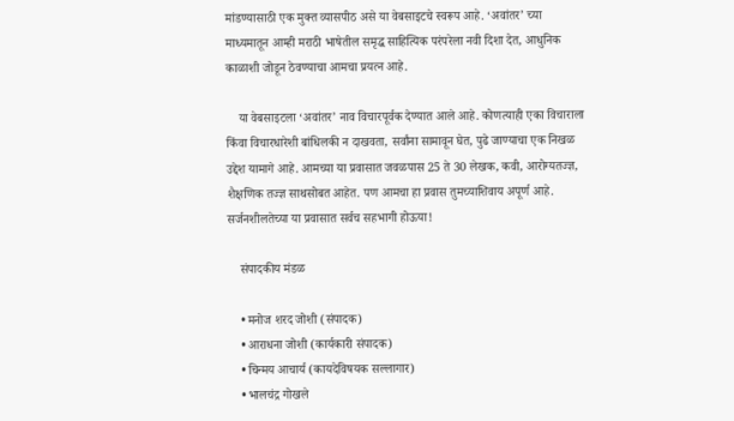मांडण्यासाठी एक मुक्त व्यासपीठ असे या वेबसाइटचे स्वरूप आहे. ‘अवांतर’ च्या माध्यमातून आम्ही मराठी भाषेतील समृद्ध साहित्यिक परंपरेला नवी दिशा देत, आधुनिक काळाशी जोडून ठेवण्याचा आमचा प्रयत्न आहे.

    या वेबसाइटला ‘अवांतर’ नाव विचारपूर्वक देण्यात आले आहे. कोणत्याही एका विचाराला किंवा विचारधारेशी बांधिलकी न दाखवता, सर्वांना सामावून घेत, पुढे जाण्याचा एक निखळ उद्देश यामागे आहे. आमच्या या प्रवासात जवळपास 25 ते 30 लेखक, कवी, आरोग्यतज्ज्ञ, शैक्षणिक तज्ज्ञ साथसोबत आहेत. पण आमचा हा प्रवास तुमच्याशिवाय अपूर्ण आहे. सर्जनशीलतेच्या या प्रवासात सर्वच सहभागी होऊया!

    संपादकीय मंडळ

    • मनोज शरद जोशी (संपादक)
    • आराधना जोशी (कार्यकारी संपादक)
    • चिन्मय आचार्य (कायदेविषयक सल्लागार)
    • भालचंद्र गोखले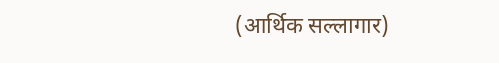(आर्थिक सल्लागार)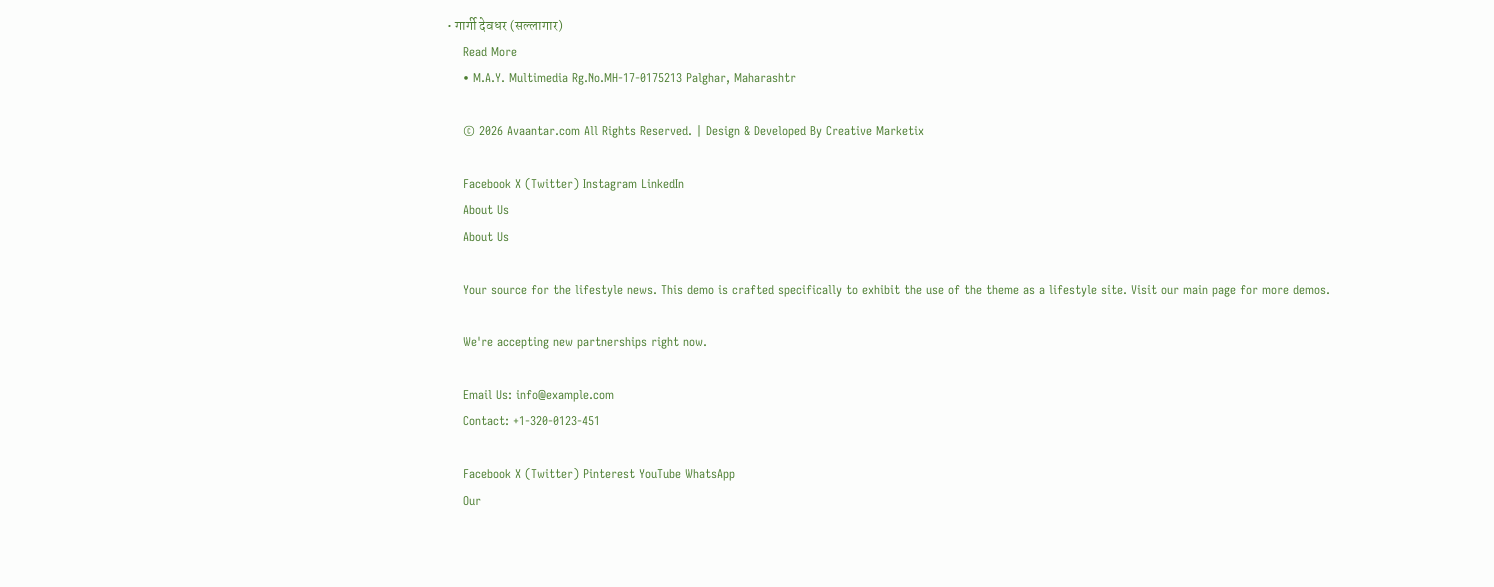• गार्गी देवधर (सल्लागार)
    Read More
    • M.A.Y. Multimedia Rg.No.MH-17-0175213 Palghar, Maharashtr

    © 2026 Avaantar.com All Rights Reserved. | Design & Developed By Creative Marketix

    Facebook X (Twitter) Instagram LinkedIn
    About Us
    About Us

    Your source for the lifestyle news. This demo is crafted specifically to exhibit the use of the theme as a lifestyle site. Visit our main page for more demos.

    We're accepting new partnerships right now.

    Email Us: info@example.com
    Contact: +1-320-0123-451

    Facebook X (Twitter) Pinterest YouTube WhatsApp
    Our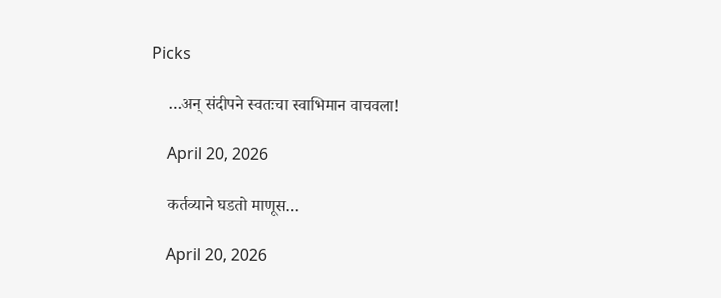Picks

    …अन् संदीपने स्वतःचा स्वाभिमान वाचवला!

    April 20, 2026

    कर्तव्याने घडतो माणूस…

    April 20, 2026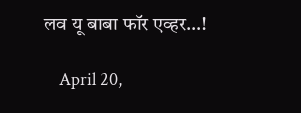लव यू बाबा फॉर एव्हर…!

    April 20,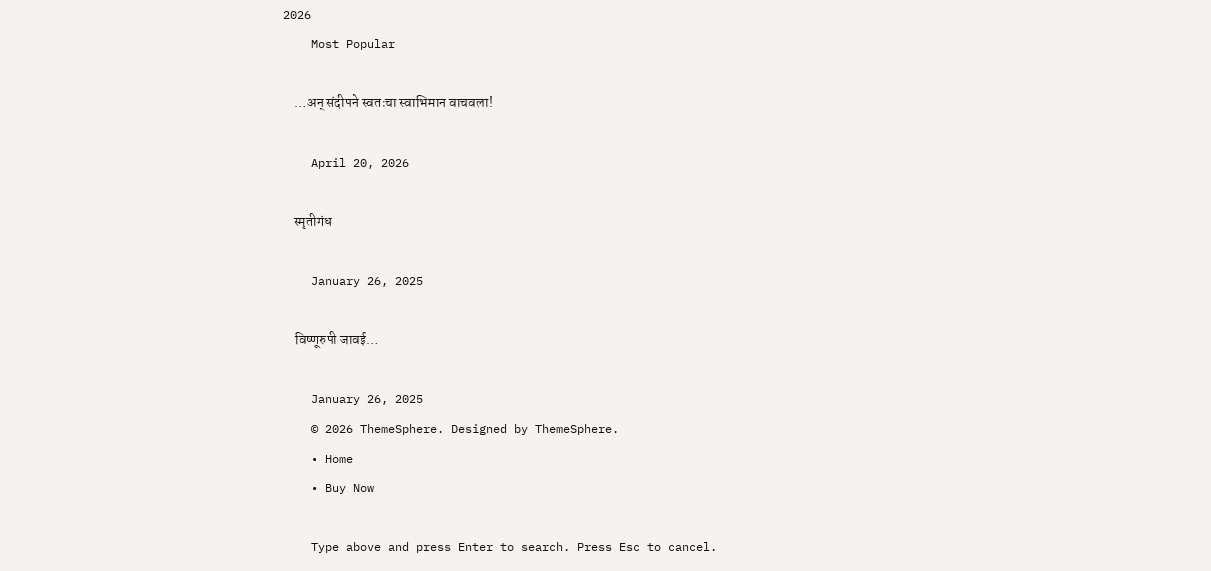2026
    Most Popular

    …अन् संदीपने स्वतःचा स्वाभिमान वाचवला!

    April 20, 2026

    स्मृतीगंध

    January 26, 2025

    विष्णूरुपी जावई…

    January 26, 2025
    © 2026 ThemeSphere. Designed by ThemeSphere.
    • Home
    • Buy Now

    Type above and press Enter to search. Press Esc to cancel.